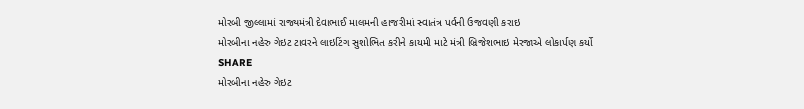મોરબી જીલ્લામાં રાજ્યમંત્રી દેવાભાઈ માલમની હાજરીમાં સ્વાતંત્ર પર્વની ઉજવણી કરાઇ
મોરબીના નહેરુ ગેઇટ ટાવરને લાઇટિંગ સુશોભિત કરીને કાયમી માટે મંત્રી બ્રિજેશભાઇ મેરજાએ લોકાર્પણ કર્યો
SHARE
મોરબીના નહેરુ ગેઇટ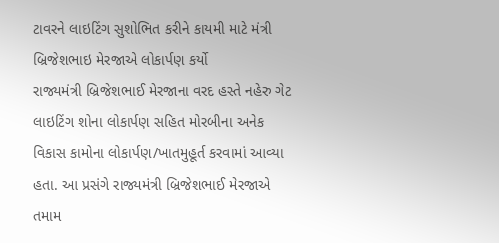ટાવરને લાઇટિંગ સુશોભિત કરીને કાયમી માટે મંત્રી બ્રિજેશભાઇ મેરજાએ લોકાર્પણ કર્યો
રાજ્યમંત્રી બ્રિજેશભાઈ મેરજાના વરદ હસ્તે નહેરુ ગેટ લાઇટિંગ શોના લોકાર્પણ સહિત મોરબીના અનેક વિકાસ કામોના લોકાર્પણ/ખાતમુહૂર્ત કરવામાં આવ્યા હતા. આ પ્રસંગે રાજ્યમંત્રી બ્રિજેશભાઈ મેરજાએ તમામ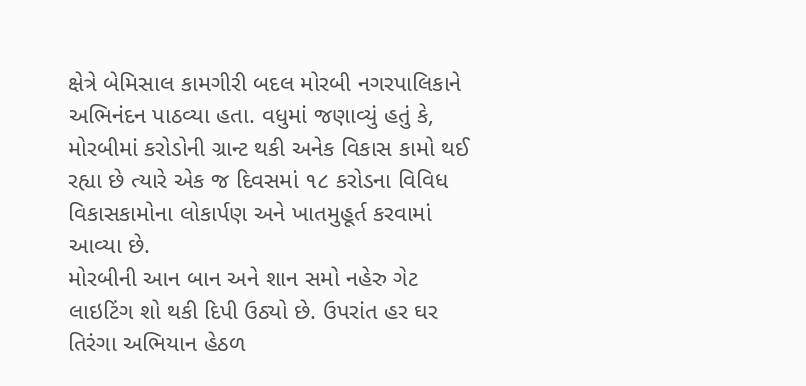ક્ષેત્રે બેમિસાલ કામગીરી બદલ મોરબી નગરપાલિકાને અભિનંદન પાઠવ્યા હતા. વધુમાં જણાવ્યું હતું કે, મોરબીમાં કરોડોની ગ્રાન્ટ થકી અનેક વિકાસ કામો થઈ રહ્યા છે ત્યારે એક જ દિવસમાં ૧૮ કરોડના વિવિધ વિકાસકામોના લોકાર્પણ અને ખાતમુહૂર્ત કરવામાં આવ્યા છે.
મોરબીની આન બાન અને શાન સમો નહેરુ ગેટ લાઇટિંગ શો થકી દિપી ઉઠ્યો છે. ઉપરાંત હર ઘર તિરંગા અભિયાન હેઠળ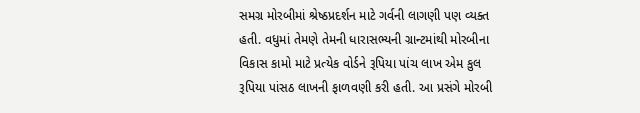સમગ્ર મોરબીમાં શ્રેષ્ઠપ્રદર્શન માટે ગર્વની લાગણી પણ વ્યક્ત હતી. વધુમાં તેમણે તેમની ધારાસભ્યની ગ્રાન્ટમાંથી મોરબીના વિકાસ કામો માટે પ્રત્યેક વોર્ડને રૂપિયા પાંચ લાખ એમ કુલ રૂપિયા પાંસઠ લાખની ફાળવણી કરી હતી. આ પ્રસંગે મોરબી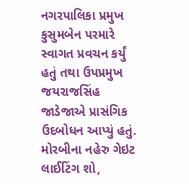નગરપાલિકા પ્રમુખ કુસુમબેન પરમારે સ્વાગત પ્રવચન કર્યું હતું તથા ઉપપ્રમુખ જયરાજસિંહ જાડેજાએ પ્રાસંગિક ઉદબોધન આપ્યું હતું.
મોરબીના નહેરુ ગેઇટ લાઈટિંગ શો,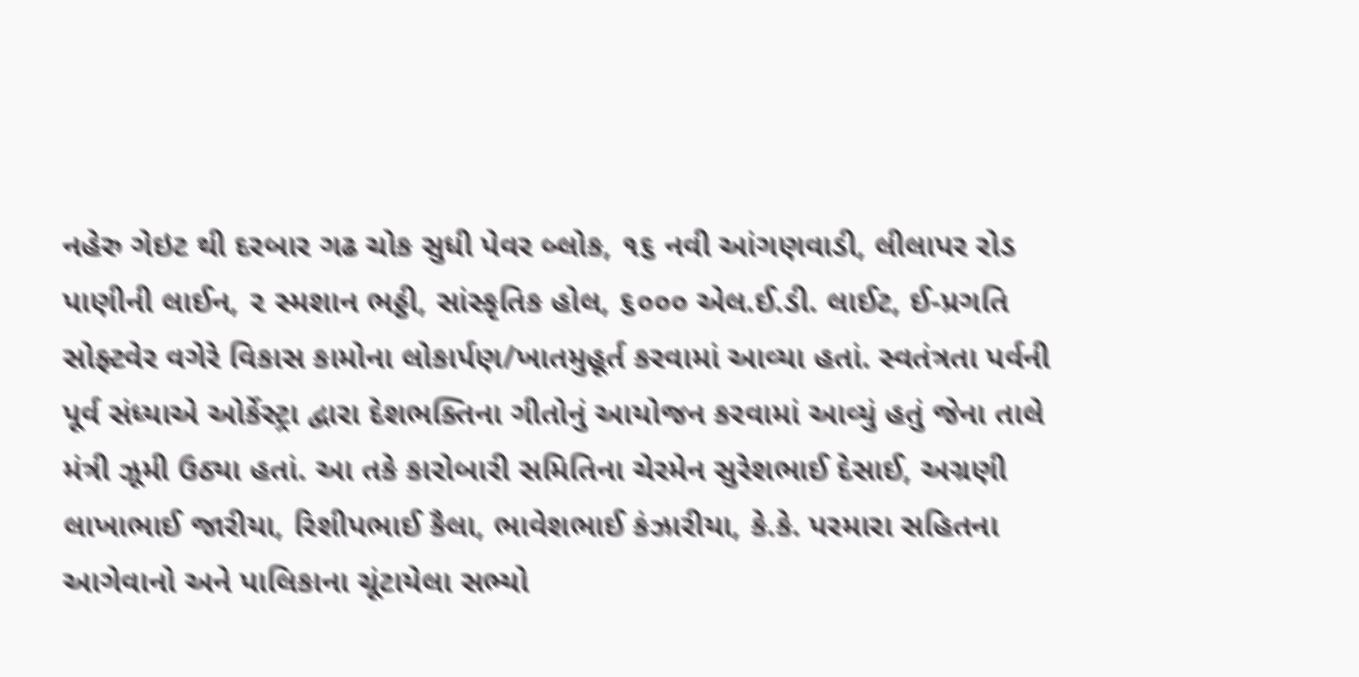નહેરુ ગેઇટ થી દરબાર ગઢ ચોક સુધી પેવર બ્લોક, ૧૬ નવી આંગણવાડી, લીલાપર રોડ પાણીની લાઈન, ૨ સ્મશાન ભઠ્ઠી, સાંસ્કૃતિક હોલ, ૬૦૦૦ એલ.ઈ.ડી. લાઈટ, ઈ-પ્રગતિ સોફ્ટવેર વગેરે વિકાસ કામોના લોકાર્પણ/ખાતમુહૂર્ત કરવામાં આવ્યા હતાં. સ્વતંત્રતા પર્વની પૂર્વ સંધ્યાએ ઓર્કેસ્ટ્રા દ્વારા દેશભક્તિના ગીતોનું આયોજન કરવામાં આવ્યું હતું જેના તાલે મંત્રી ઝૂમી ઉઠ્યા હતાં. આ તકે કારોબારી સમિતિના ચેરમેન સુરેશભાઈ દેસાઈ, અગ્રણી લાખાભાઈ જારીયા, રિશીપભાઈ કૈલા, ભાવેશભાઈ કંઝારીયા, કે.કે. પરમારા સહિતના આગેવાનો અને પાલિકાના ચૂંટાયેલા સભ્યો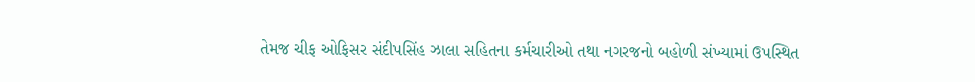તેમજ ચીફ ઓફિસર સંદીપસિંહ ઝાલા સહિતના કર્મચારીઓ તથા નગરજનો બહોળી સંખ્યામાં ઉપસ્થિત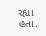રહ્યા હતા.